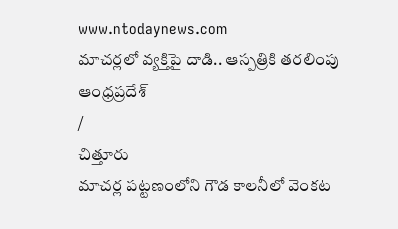www.ntodaynews.com
మాచర్లలో వ్యక్తిపై దాడి.. ఆస్పత్రికి తరలింపు
ఆంధ్రప్రదేశ్
/
చిత్తూరు
మాచర్ల పట్టణంలోని గౌడ కాలనీలో వెంకట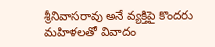శ్రీనివాసరావు అనే వ్యక్తిపై కొందరు మహిళలతో వివాదం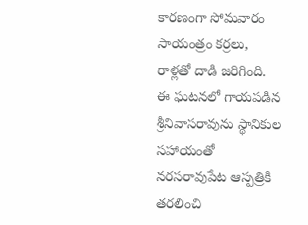కారణంగా సోమవారం సాయంత్రం కర్రలు, రాళ్లతో దాడి జరిగింది. ఈ ఘటనలో గాయపడిన శ్రీనివాసరావును స్థానికుల సహాయంతో నరసరావుపేట ఆస్పత్రికి తరలించి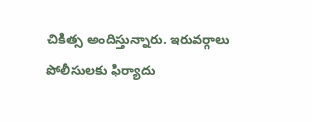చికిత్స అందిస్తున్నారు. ఇరువర్గాలు పోలీసులకు ఫిర్యాదు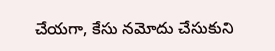చేయగా, కేసు నమోదు చేసుకుని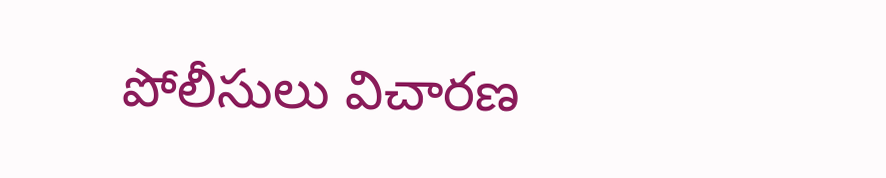పోలీసులు విచారణ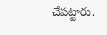చేపట్టారు.